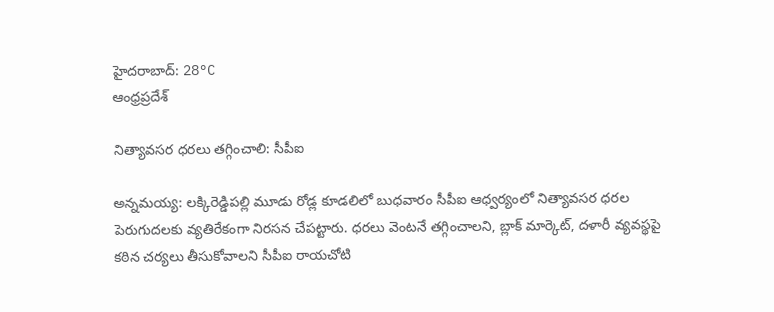హైదరాబాద్: 28°C
ఆంధ్రప్రదేశ్

నిత్యావసర ధరలు తగ్గించాలి: సీపీఐ

అన్నమయ్య: లక్కిరెడ్డిపల్లి మూడు రోడ్ల కూడలిలో బుధవారం సీపీఐ ఆధ్వర్యంలో నిత్యావసర ధరల పెరుగుదలకు వ్యతిరేకంగా నిరసన చేపట్టారు. ధరలు వెంటనే తగ్గించాలని, బ్లాక్‌ మార్కెట్‌, దళారీ వ్యవస్థపై కఠిన చర్యలు తీసుకోవాలని సీపీఐ రాయచోటి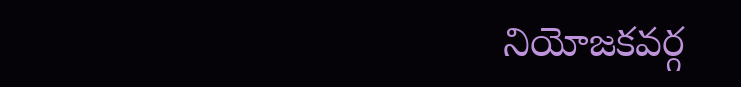నియోజకవర్గ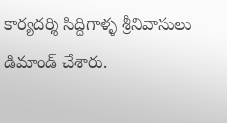కార్యదర్శి సిద్దిగాళ్ళ శ్రీనివాసులు డిమాండ్ చేశారు.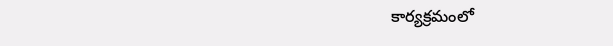కార్యక్రమంలో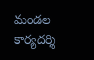మండల కార్యదర్శి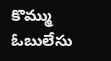కొమ్ము ఓబులేసు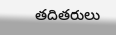తదితరులు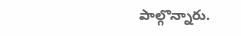పాల్గొన్నారు.